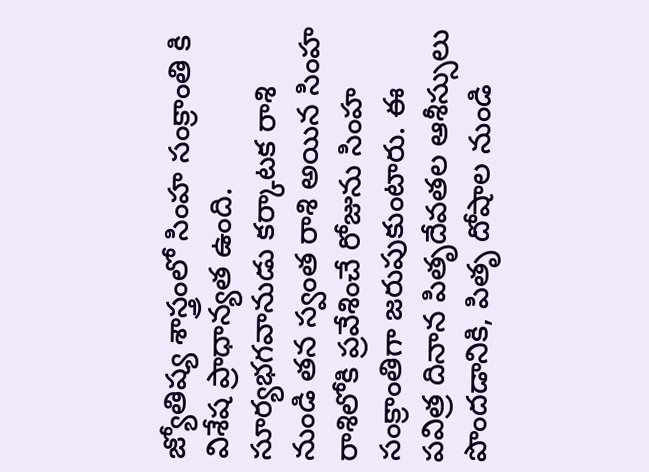జ్యోతిష్య శాస్త్రంలో సింహ సంక్రాంతి కి విశేష ప్రాధాన్యత ఉంది. సూర్యభగవానుడు కర్కాటక రాశి నుండి తన స్వంత రాశి అయిన సింహ రాశిలోకి ప్రవేశించే రోజును సింహ సంక్రాంతిగా జరుపుకుంటారు. ఈ పవిత్ర దినాన పితృదేవతల ఆశీస్సులు పొందడానికి, పితృ దోషాల నుండి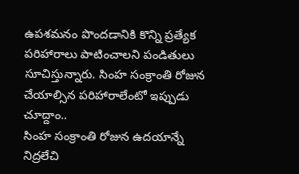ఉపశమనం పొందడానికి కొన్ని ప్రత్యేక పరిహారాలు పాటించాలని పండితులు సూచిస్తున్నారు. సింహ సంక్రాంతి రోజున చేయాల్సిన పరిహారాలేంటో ఇప్పుడు చూద్దాం..
సింహ సంక్రాంతి రోజున ఉదయాన్నే నిద్రలేచి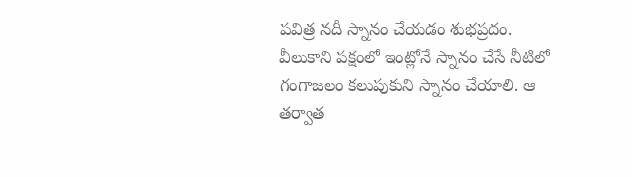పవిత్ర నదీ స్నానం చేయడం శుభప్రదం. వీలుకాని పక్షంలో ఇంట్లోనే స్నానం చేసే నీటిలో గంగాజలం కలుపుకుని స్నానం చేయాలి. ఆ తర్వాత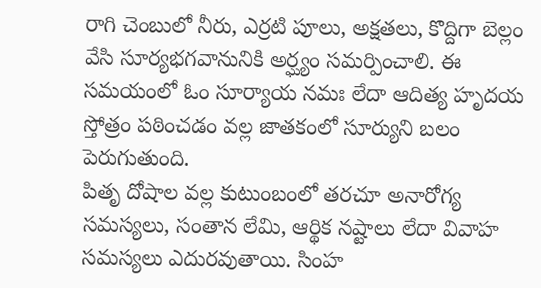రాగి చెంబులో నీరు, ఎర్రటి పూలు, అక్షతలు, కొద్దిగా బెల్లం వేసి సూర్యభగవానునికి అర్ఘ్యం సమర్పించాలి. ఈ సమయంలో ఓం సూర్యాయ నమః లేదా ఆదిత్య హృదయ స్తోత్రం పఠించడం వల్ల జాతకంలో సూర్యుని బలం పెరుగుతుంది.
పితృ దోషాల వల్ల కుటుంబంలో తరచూ అనారోగ్య సమస్యలు, సంతాన లేమి, ఆర్థిక నష్టాలు లేదా వివాహ సమస్యలు ఎదురవుతాయి. సింహ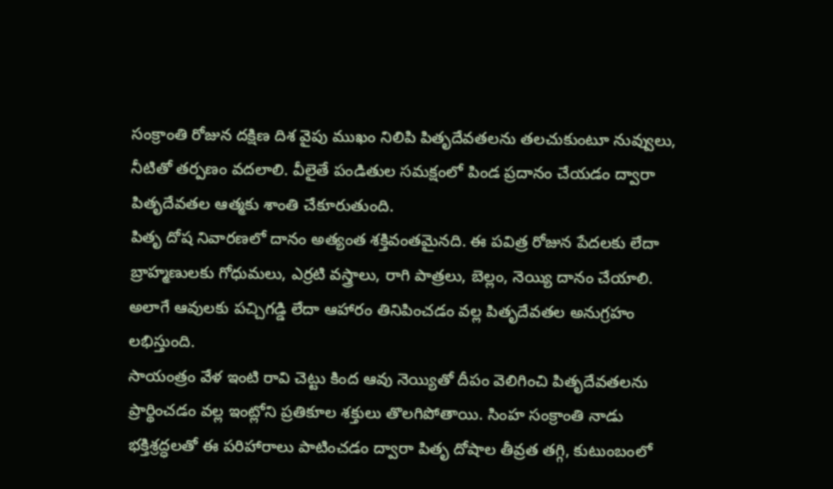సంక్రాంతి రోజున దక్షిణ దిశ వైపు ముఖం నిలిపి పితృదేవతలను తలచుకుంటూ నువ్వులు, నీటితో తర్పణం వదలాలి. వీలైతే పండితుల సమక్షంలో పిండ ప్రదానం చేయడం ద్వారా పితృదేవతల ఆత్మకు శాంతి చేకూరుతుంది.
పితృ దోష నివారణలో దానం అత్యంత శక్తివంతమైనది. ఈ పవిత్ర రోజున పేదలకు లేదా బ్రాహ్మణులకు గోధుమలు, ఎర్రటి వస్త్రాలు, రాగి పాత్రలు, బెల్లం, నెయ్యి దానం చేయాలి. అలాగే ఆవులకు పచ్చిగడ్డి లేదా ఆహారం తినిపించడం వల్ల పితృదేవతల అనుగ్రహం లభిస్తుంది.
సాయంత్రం వేళ ఇంటి రావి చెట్టు కింద ఆవు నెయ్యితో దీపం వెలిగించి పితృదేవతలను ప్రార్థించడం వల్ల ఇంట్లోని ప్రతికూల శక్తులు తొలగిపోతాయి. సింహ సంక్రాంతి నాడు భక్తిశ్రద్ధలతో ఈ పరిహారాలు పాటించడం ద్వారా పితృ దోషాల తీవ్రత తగ్గి, కుటుంబంలో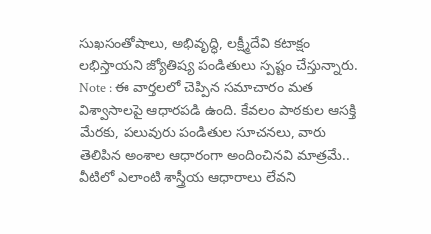సుఖసంతోషాలు, అభివృద్ధి, లక్ష్మీదేవి కటాక్షం లభిస్తాయని జ్యోతిష్య పండితులు స్పష్టం చేస్తున్నారు.
Note : ఈ వార్తలలో చెప్పిన సమాచారం మత విశ్వాసాలపై ఆధారపడి ఉంది. కేవలం పాఠకుల ఆసక్తి మేరకు, పలువురు పండితుల సూచనలు, వారు తెలిపిన అంశాల ఆధారంగా అందించినవి మాత్రమే.. వీటిలో ఎలాంటి శాస్త్రీయ ఆధారాలు లేవని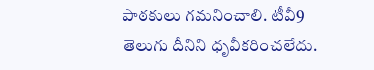పాఠకులు గమనించాలి. టీవీ9 తెలుగు దీనిని ధృవీకరించలేదు.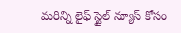మరిన్ని లైఫ్ స్టైల్ న్యూస్ కోసం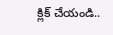క్లిక్ చేయండి..